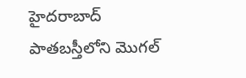హైదరాబాద్ పాతబస్తీలోని మొగల్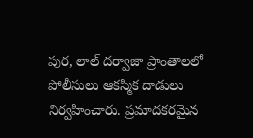పుర, లాల్ దర్వాజా ప్రాంతాలలో పోలీసులు ఆకస్మిక దాడులు నిర్వహించారు. ప్రమాదకరమైన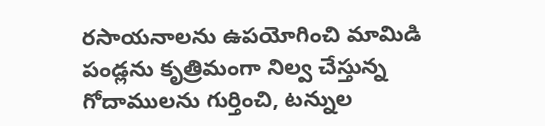రసాయనాలను ఉపయోగించి మామిడి పండ్లను కృత్రిమంగా నిల్వ చేస్తున్న గోదాములను గుర్తించి, టన్నుల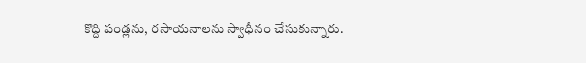కొద్ది పండ్లను, రసాయనాలను స్వాధీనం చేసుకున్నారు.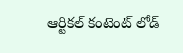ఆర్టికల్ కంటెంట్ లోడ్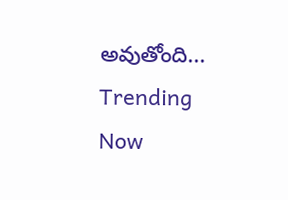అవుతోంది...
Trending Now